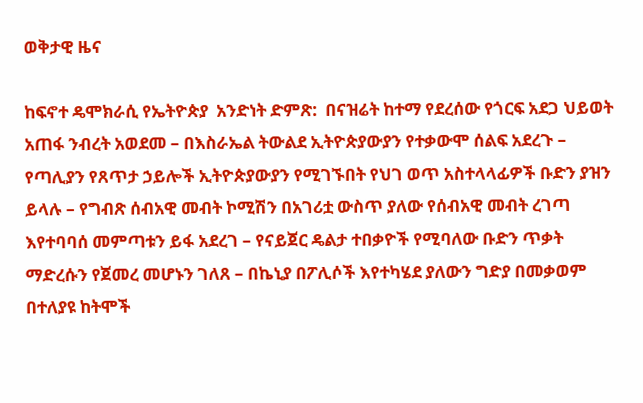ወቅታዊ ዜና

ከፍኖተ ዴሞክራሲ የኤትዮጵያ  አንድነት ድምጽ:  በናዝሬት ከተማ የደረሰው የጎርፍ አደጋ ህይወት አጠፋ ንብረት አወደመ – በእስራኤል ትውልደ ኢትዮጵያውያን የተቃውሞ ሰልፍ አደረጉ – የጣሊያን የጸጥታ ኃይሎች ኢትዮጵያውያን የሚገኙበት የህገ ወጥ አስተላላፊዎች ቡድን ያዝን ይላሉ – የግብጽ ሰብአዊ መብት ኮሚሽን በአገሪቷ ውስጥ ያለው የሰብአዊ መብት ረገጣ እየተባባሰ መምጣቱን ይፋ አደረገ – የናይጀር ዴልታ ተበቃዮች የሚባለው ቡድን ጥቃት ማድረሱን የጀመረ መሆኑን ገለጸ – በኬኒያ በፖሊሶች እየተካሄደ ያለውን ግድያ በመቃወም በተለያዩ ከትሞች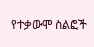የተቃውሞ ስልፎች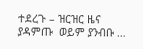ተደረጉ – ዝርዝር ዜና ያዳምጡ  ወይም ያንብቡ …